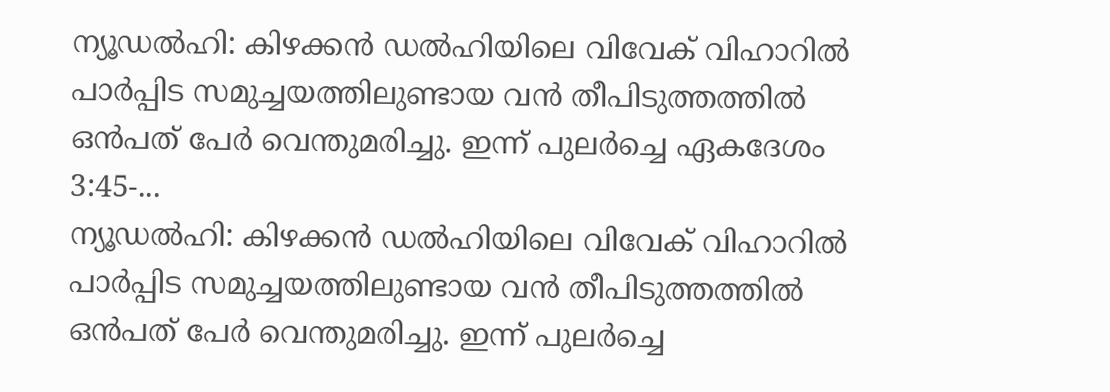ന്യൂഡൽഹി: കിഴക്കൻ ഡൽഹിയിലെ വിവേക് വിഹാറിൽ പാർപ്പിട സമുച്ചയത്തിലുണ്ടായ വൻ തീപിടുത്തത്തിൽ ഒൻപത് പേർ വെന്തുമരിച്ചു. ഇന്ന് പുലർച്ചെ ഏകദേശം 3:45-...
ന്യൂഡൽഹി: കിഴക്കൻ ഡൽഹിയിലെ വിവേക് വിഹാറിൽ പാർപ്പിട സമുച്ചയത്തിലുണ്ടായ വൻ തീപിടുത്തത്തിൽ ഒൻപത് പേർ വെന്തുമരിച്ചു. ഇന്ന് പുലർച്ചെ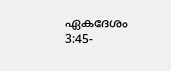ഏകദേശം 3:45-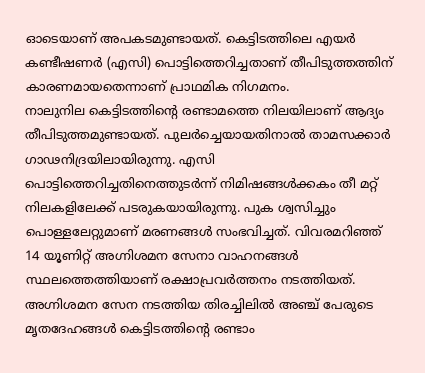ഓടെയാണ് അപകടമുണ്ടായത്. കെട്ടിടത്തിലെ എയർ കണ്ടീഷണർ (എസി) പൊട്ടിത്തെറിച്ചതാണ് തീപിടുത്തത്തിന് കാരണമായതെന്നാണ് പ്രാഥമിക നിഗമനം.
നാലുനില കെട്ടിടത്തിൻ്റെ രണ്ടാമത്തെ നിലയിലാണ് ആദ്യം തീപിടുത്തമുണ്ടായത്. പുലർച്ചെയായതിനാൽ താമസക്കാർ ഗാഢനിദ്രയിലായിരുന്നു. എസി പൊട്ടിത്തെറിച്ചതിനെത്തുടർന്ന് നിമിഷങ്ങൾക്കകം തീ മറ്റ് നിലകളിലേക്ക് പടരുകയായിരുന്നു. പുക ശ്വസിച്ചും പൊള്ളലേറ്റുമാണ് മരണങ്ങൾ സംഭവിച്ചത്. വിവരമറിഞ്ഞ് 14 യൂണിറ്റ് അഗ്നിശമന സേനാ വാഹനങ്ങൾ സ്ഥലത്തെത്തിയാണ് രക്ഷാപ്രവർത്തനം നടത്തിയത്. അഗ്നിശമന സേന നടത്തിയ തിരച്ചിലിൽ അഞ്ച് പേരുടെ മൃതദേഹങ്ങൾ കെട്ടിടത്തിന്റെ രണ്ടാം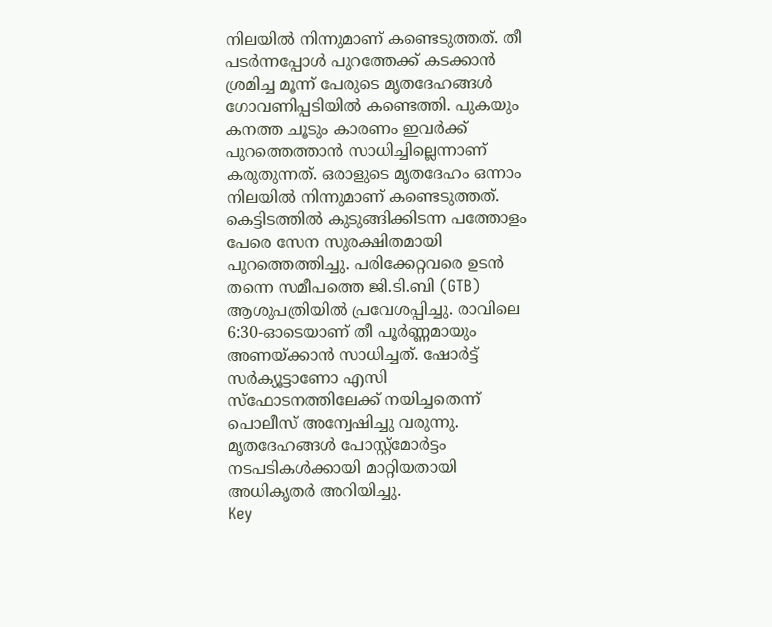നിലയിൽ നിന്നുമാണ് കണ്ടെടുത്തത്. തീ പടർന്നപ്പോൾ പുറത്തേക്ക് കടക്കാൻ ശ്രമിച്ച മൂന്ന് പേരുടെ മൃതദേഹങ്ങൾ ഗോവണിപ്പടിയിൽ കണ്ടെത്തി. പുകയും കനത്ത ചൂടും കാരണം ഇവർക്ക് പുറത്തെത്താൻ സാധിച്ചില്ലെന്നാണ് കരുതുന്നത്. ഒരാളുടെ മൃതദേഹം ഒന്നാം നിലയിൽ നിന്നുമാണ് കണ്ടെടുത്തത്.
കെട്ടിടത്തിൽ കുടുങ്ങിക്കിടന്ന പത്തോളം പേരെ സേന സുരക്ഷിതമായി പുറത്തെത്തിച്ചു. പരിക്കേറ്റവരെ ഉടൻ തന്നെ സമീപത്തെ ജി.ടി.ബി (GTB) ആശുപത്രിയിൽ പ്രവേശപ്പിച്ചു. രാവിലെ 6:30-ഓടെയാണ് തീ പൂർണ്ണമായും അണയ്ക്കാൻ സാധിച്ചത്. ഷോർട്ട് സർക്യൂട്ടാണോ എസി സ്ഫോടനത്തിലേക്ക് നയിച്ചതെന്ന് പൊലീസ് അന്വേഷിച്ചു വരുന്നു. മൃതദേഹങ്ങൾ പോസ്റ്റ്മോർട്ടം നടപടികൾക്കായി മാറ്റിയതായി അധികൃതർ അറിയിച്ചു.
Key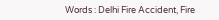Words : Delhi Fire Accident, Fire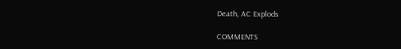Death, AC Explods

COMMENTS